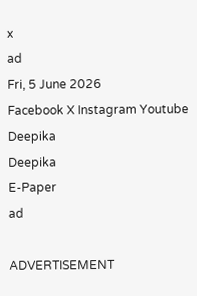x
ad
Fri, 5 June 2026
Facebook X Instagram Youtube
Deepika
Deepika
E-Paper
ad

ADVERTISEMENT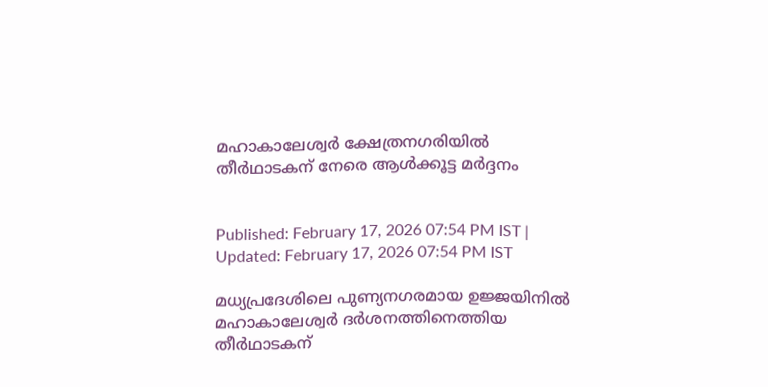മഹാകാലേശ്വർ ക്ഷേത്രനഗരിയിൽ തീർഥാടകന് നേരെ ആൾക്കൂട്ട മർദ്ദനം


Published: February 17, 2026 07:54 PM IST | Updated: February 17, 2026 07:54 PM IST

മധ്യപ്രദേശിലെ പുണ്യനഗരമായ ഉജ്ജയിനിൽ മഹാകാലേശ്വർ ദർശനത്തിനെത്തിയ തീർഥാടകന്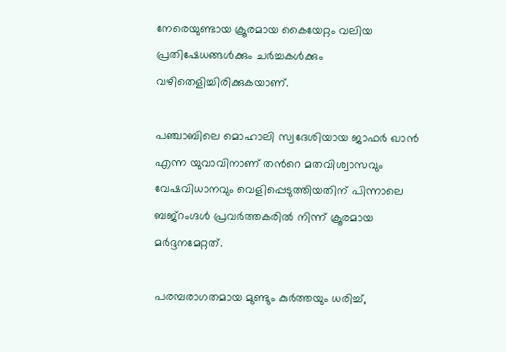നേരെയുണ്ടായ ക്രൂരമായ കൈയേറ്റം വലിയ പ്രതിഷേധങ്ങൾക്കും ചർച്ചകൾക്കും വഴിതെളിച്ചിരിക്കുകയാണ്.

പഞ്ചാബിലെ മൊഹാലി സ്വദേശിയായ ജാഫർ ഖാൻ എന്ന യുവാവിനാണ് തന്‍റെ മതവിശ്വാസവും വേഷവിധാനവും വെളിപ്പെടുത്തിയതിന് പിന്നാലെ ബജ്റംഗ്ദൾ പ്രവർത്തകരിൽ നിന്ന് ക്രൂരമായ മർദ്ദനമേറ്റത്.

പരമ്പരാഗതമായ മുണ്ടും കുർത്തയും ധരിച്ച്,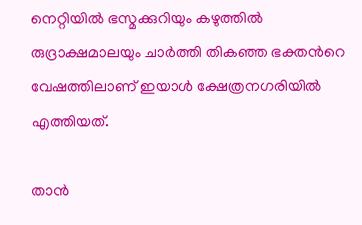നെറ്റിയിൽ ഭസ്മക്കുറിയും കഴുത്തിൽ രുദ്രാക്ഷമാലയും ചാർത്തി തികഞ്ഞ ഭക്തന്‍റെ വേഷത്തിലാണ് ഇയാൾ ക്ഷേത്രനഗരിയിൽ എത്തിയത്.

താൻ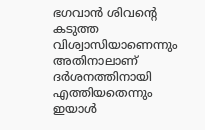ഭഗവാൻ ശിവന്‍റെ കടുത്ത വിശ്വാസിയാണെന്നും അതിനാലാണ് ദർശനത്തിനായി എത്തിയതെന്നും ഇയാൾ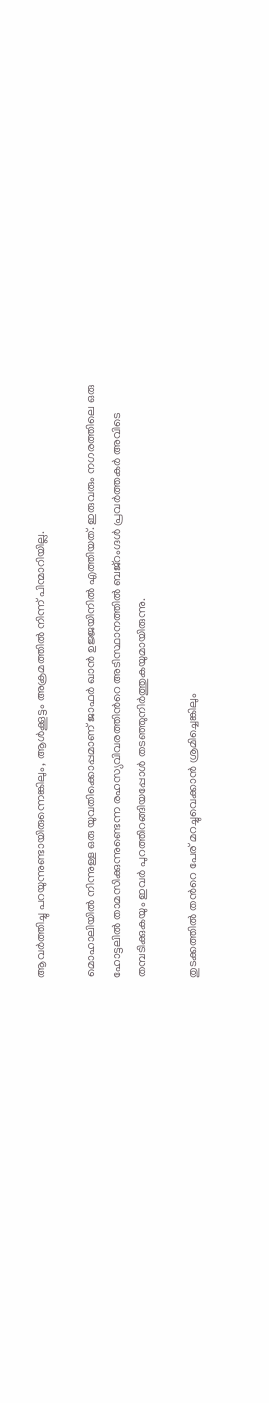ആവർത്തിച്ചു പറയുന്നുണ്ടായിരുന്നെങ്കിലും, ആൾക്കൂട്ടം അക്രമത്തിൽ നിന്ന് പിന്മാറിയില്ല.

മൊഹാലിയിൽ നിന്നുള്ള ഒരു യുവതിക്കൊപ്പമാണ് ജാഫർ ഖാൻ ഉജ്ജയിനിൽ എത്തിയത്. ഇരുവരും നഗരത്തിലെ ഒരു ഹോട്ടലിൽ താമസിക്കുന്നുണ്ടെന്ന രഹസ്യവിവരത്തിന്‍റെ അടിസ്ഥാനത്തിൽ ബജ്റംഗ്ദൾ പ്രവർത്തകർ അവിടെ തമ്പടിക്കുകയും ഇവർ പുറത്തിറങ്ങിയപ്പോൾ തടഞ്ഞുനിർത്തുകയുമായിരുന്നു.

തുടക്കത്തിൽ തന്‍റെ പേര് മറച്ചുവെക്കാൻ ശ്രമിച്ചെങ്കിലും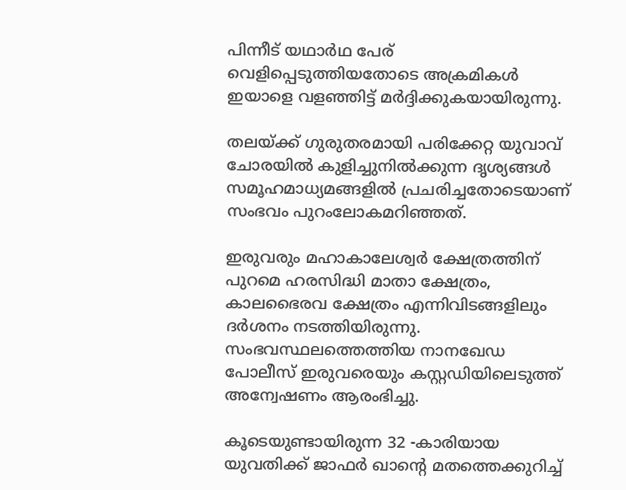പിന്നീട് യഥാർഥ പേര് വെളിപ്പെടുത്തിയതോടെ അക്രമികൾ ഇയാളെ വളഞ്ഞിട്ട് മർദ്ദിക്കുകയായിരുന്നു.

തലയ്ക്ക് ഗുരുതരമായി പരിക്കേറ്റ യുവാവ് ചോരയിൽ കുളിച്ചുനിൽക്കുന്ന ദൃശ്യങ്ങൾ സമൂഹമാധ്യമങ്ങളിൽ പ്രചരിച്ചതോടെയാണ് സംഭവം പുറംലോകമറിഞ്ഞത്.

ഇരുവരും മഹാകാലേശ്വർ ക്ഷേത്രത്തിന് പുറമെ ഹരസിദ്ധി മാതാ ക്ഷേത്രം, കാലഭൈരവ ക്ഷേത്രം എന്നിവിടങ്ങളിലും ദർശനം നടത്തിയിരുന്നു. സംഭവസ്ഥലത്തെത്തിയ നാനഖേഡ പോലീസ് ഇരുവരെയും കസ്റ്റഡിയിലെടുത്ത് അന്വേഷണം ആരംഭിച്ചു.

കൂടെയുണ്ടായിരുന്ന 32 -കാരിയായ യുവതിക്ക് ജാഫർ ഖാന്‍റെ മതത്തെക്കുറിച്ച്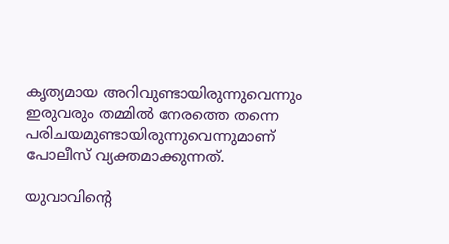കൃത്യമായ അറിവുണ്ടായിരുന്നുവെന്നും ഇരുവരും തമ്മിൽ നേരത്തെ തന്നെ പരിചയമുണ്ടായിരുന്നുവെന്നുമാണ് പോലീസ് വ്യക്തമാക്കുന്നത്.

യുവാവിന്‍റെ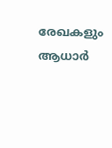രേഖകളും ആധാർ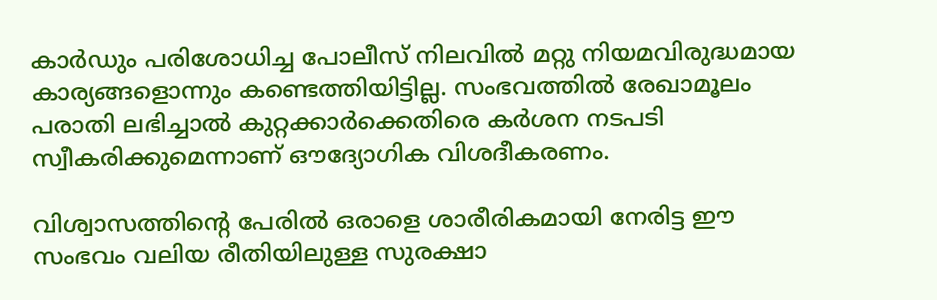കാർഡും പരിശോധിച്ച പോലീസ് നിലവിൽ മറ്റു നിയമവിരുദ്ധമായ കാര്യങ്ങളൊന്നും കണ്ടെത്തിയിട്ടില്ല. സംഭവത്തിൽ രേഖാമൂലം പരാതി ലഭിച്ചാൽ കുറ്റക്കാർക്കെതിരെ കർശന നടപടി സ്വീകരിക്കുമെന്നാണ് ഔദ്യോഗിക വിശദീകരണം.

വിശ്വാസത്തിന്‍റെ പേരിൽ ഒരാളെ ശാരീരികമായി നേരിട്ട ഈ സംഭവം വലിയ രീതിയിലുള്ള സുരക്ഷാ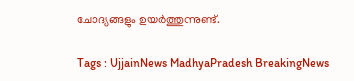ചോദ്യങ്ങളും ഉയർത്തുന്നുണ്ട്.

Tags : UjjainNews MadhyaPradesh BreakingNews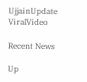UjjainUpdate ViralVideo

Recent News

Up